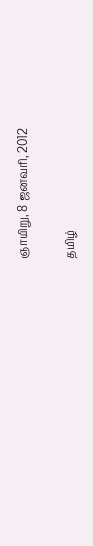ஞாயிறு, 8 ஜனவரி, 2012

தமிழ்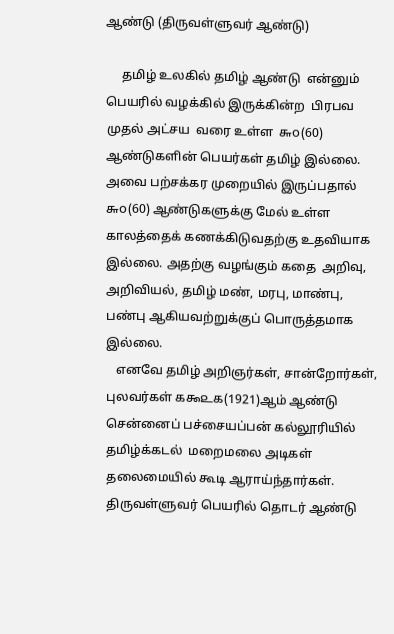ஆண்டு (திருவள்ளுவர் ஆண்டு)

     தமிழ் உலகில் தமிழ் ஆண்டு  என்னும் பெயரில் வழக்கில் இருக்கின்ற  பிரபவ  முதல் அட்சய  வரை உள்ள  ௬௦(60) ஆண்டுகளின் பெயர்கள் தமிழ் இல்லை. அவை பற்சக்கர முறையில் இருப்பதால் ௬௦(60) ஆண்டுகளுக்கு மேல் உள்ள காலத்தைக் கணக்கிடுவதற்கு உதவியாக இல்லை. அதற்கு வழங்கும் கதை  அறிவு, அறிவியல், தமிழ் மண், மரபு, மாண்பு, பண்பு ஆகியவற்றுக்குப் பொருத்தமாக இல்லை.
   எனவே தமிழ் அறிஞர்கள், சான்றோர்கள், புலவர்கள் ௧௯௨௧(1921)ஆம் ஆண்டு சென்னைப் பச்சையப்பன் கல்லூரியில் தமிழ்க்கடல்  மறைமலை அடிகள் தலைமையில் கூடி ஆராய்ந்தார்கள். திருவள்ளுவர் பெயரில் தொடர் ஆண்டு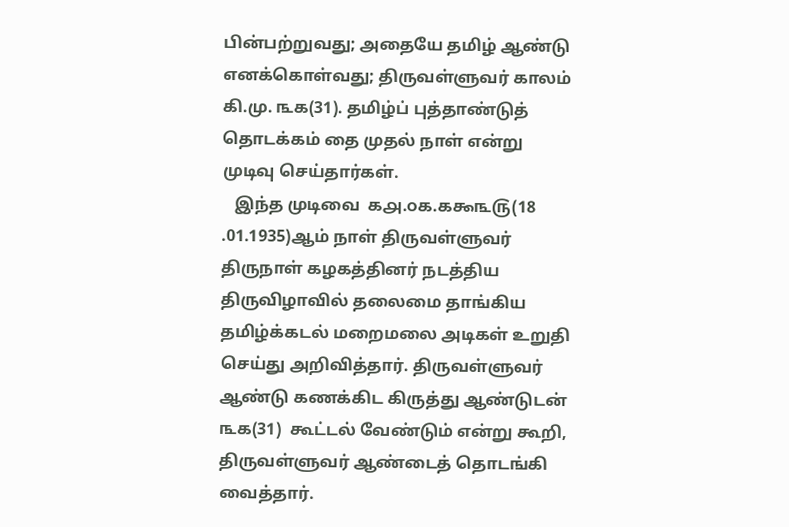பின்பற்றுவது; அதையே தமிழ் ஆண்டு எனக்கொள்வது; திருவள்ளுவர் காலம் கி.மு. ௩௧(31). தமிழ்ப் புத்தாண்டுத் தொடக்கம் தை முதல் நாள் என்று முடிவு செய்தார்கள்.
   இந்த முடிவை  ௧௮.௦௧.௧௯௩௫(18 .01.1935)ஆம் நாள் திருவள்ளுவர் திருநாள் கழகத்தினர் நடத்திய திருவிழாவில் தலைமை தாங்கிய தமிழ்க்கடல் மறைமலை அடிகள் உறுதி செய்து அறிவித்தார். திருவள்ளுவர் ஆண்டு கணக்கிட கிருத்து ஆண்டுடன் ௩௧(31)  கூட்டல் வேண்டும் என்று கூறி, திருவள்ளுவர் ஆண்டைத் தொடங்கி வைத்தார்.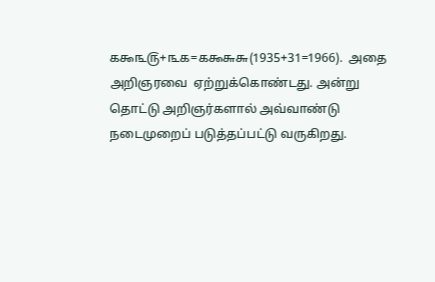௧௯௩௫+௩௧=௧௯௬௬(1935+31=1966).  அதை அறிஞரவை  ஏற்றுக்கொண்டது. அன்று தொட்டு அறிஞர்களால் அவ்வாண்டு நடைமுறைப் படுத்தப்பட்டு வருகிறது.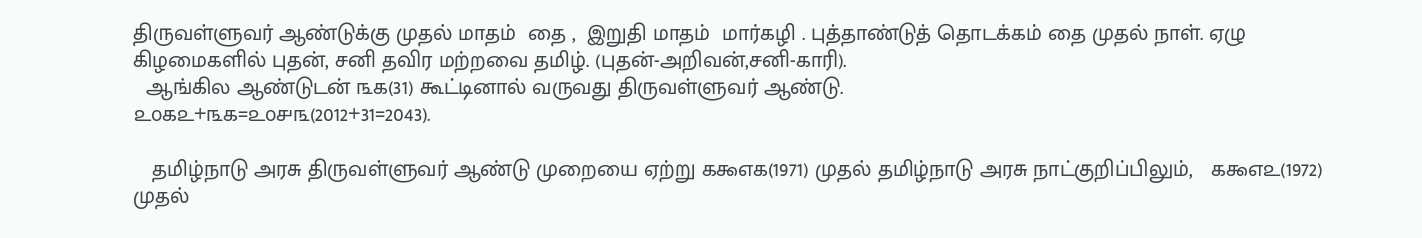திருவள்ளுவர் ஆண்டுக்கு முதல் மாதம்  தை ,  இறுதி மாதம்  மார்கழி . புத்தாண்டுத் தொடக்கம் தை முதல் நாள். ஏழு கிழமைகளில் புதன், சனி தவிர மற்றவை தமிழ். (புதன்-அறிவன்,சனி-காரி).
  ஆங்கில ஆண்டுடன் ௩௧(31) கூட்டினால் வருவது திருவள்ளுவர் ஆண்டு.
௨௦௧௨+௩௧=௨௦௪௩(2012+31=2043).

   தமிழ்நாடு அரசு திருவள்ளுவர் ஆண்டு முறையை ஏற்று ௧௯௭௧(1971) முதல் தமிழ்நாடு அரசு நாட்குறிப்பிலும்,   ௧௯௭௨(1972) முதல்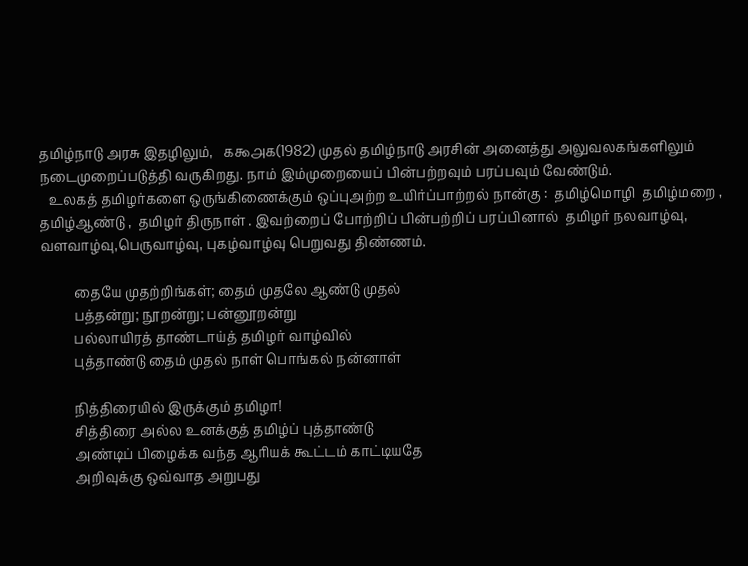தமிழ்நாடு அரசு இதழிலும்,   ௧௯௮௧(1982) முதல் தமிழ்நாடு அரசின் அனைத்து அலுவலகங்களிலும் நடைமுறைப்படுத்தி வருகிறது. நாம் இம்முறையைப் பின்பற்றவும் பரப்பவும் வேண்டும்.
   உலகத் தமிழர்களை ஒருங்கிணைக்கும் ஒப்புஅற்ற உயிர்ப்பாற்றல் நான்கு :  தமிழ்மொழி  தமிழ்மறை , தமிழ்ஆண்டு ,  தமிழர் திருநாள் . இவற்றைப் போற்றிப் பின்பற்றிப் பரப்பினால்  தமிழர் நலவாழ்வு, வளவாழ்வு,பெருவாழ்வு, புகழ்வாழ்வு பெறுவது திண்ணம்.

          தையே முதற்றிங்கள்; தைம் முதலே ஆண்டு முதல்
          பத்தன்று; நூறன்று; பன்னூறன்று
          பல்லாயிரத் தாண்டாய்த் தமிழர் வாழ்வில்
          புத்தாண்டு தைம் முதல் நாள் பொங்கல் நன்னாள்

          நித்திரையில் இருக்கும் தமிழா!
          சித்திரை அல்ல உனக்குத் தமிழ்ப் புத்தாண்டு
          அண்டிப் பிழைக்க வந்த ஆரியக் கூட்டம் காட்டியதே
          அறிவுக்கு ஒவ்வாத அறுபது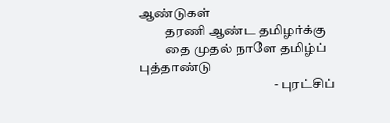ஆண்டுகள்
          தரணி ஆண்ட தமிழர்க்கு
          தை முதல் நாளே தமிழ்ப் புத்தாண்டு
                                                   - புரட்சிப்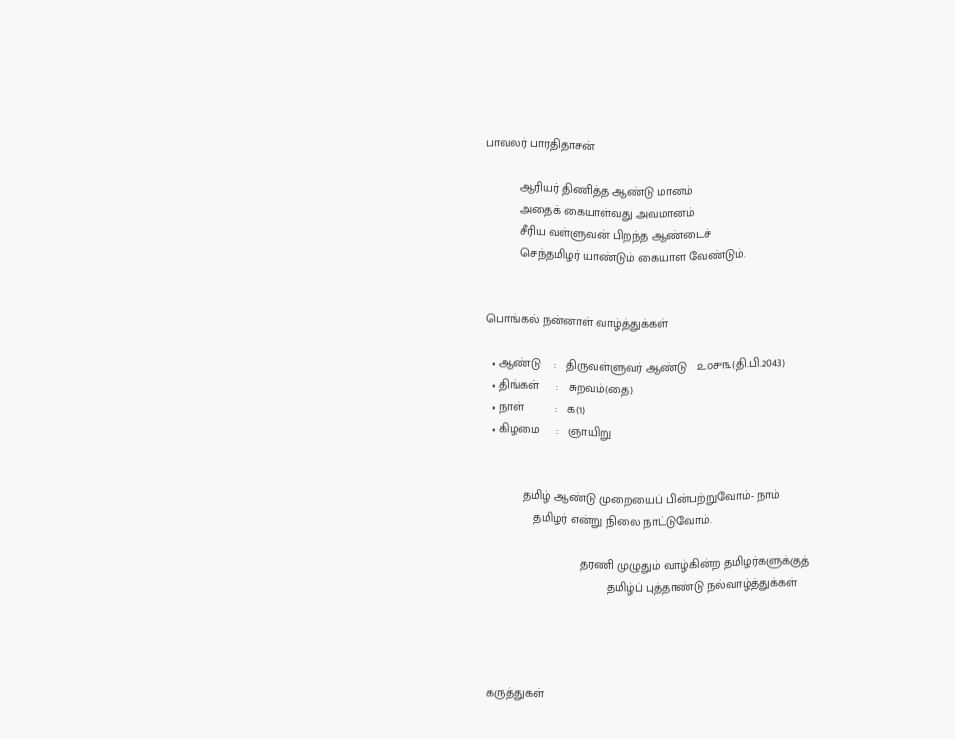பாவலர் பாரதிதாசன்

          ஆரியர் திணித்த ஆண்டு மானம்
          அதைக் கையாள்வது அவமானம்
          சீரிய வள்ளுவன் பிறந்த ஆண்டைச்
          செந்தமிழர் யாண்டும் கையாள வேண்டும்.


பொங்கல் நன்னாள் வாழ்த்துக்கள்

  • ஆண்டு    :   திருவள்ளுவர் ஆண்டு   ௨௦௪௩(தி.பி.2043)
  • திங்கள்     :   சுறவம்(தை)
  • நாள்         :   ௧(1)
  • கிழமை     :   ஞாயிறு


           தமிழ் ஆண்டு முறையைப் பின்பற்றுவோம்- நாம்
              தமிழர் என்று நிலை நாட்டுவோம்.

                            தரணி முழுதும் வாழ்கின்ற தமிழர்களுக்குத்
                                    தமிழ்ப் புத்தாண்டு நல்வாழ்த்துக்கள்




கருத்துகள்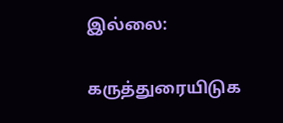இல்லை:

கருத்துரையிடுக